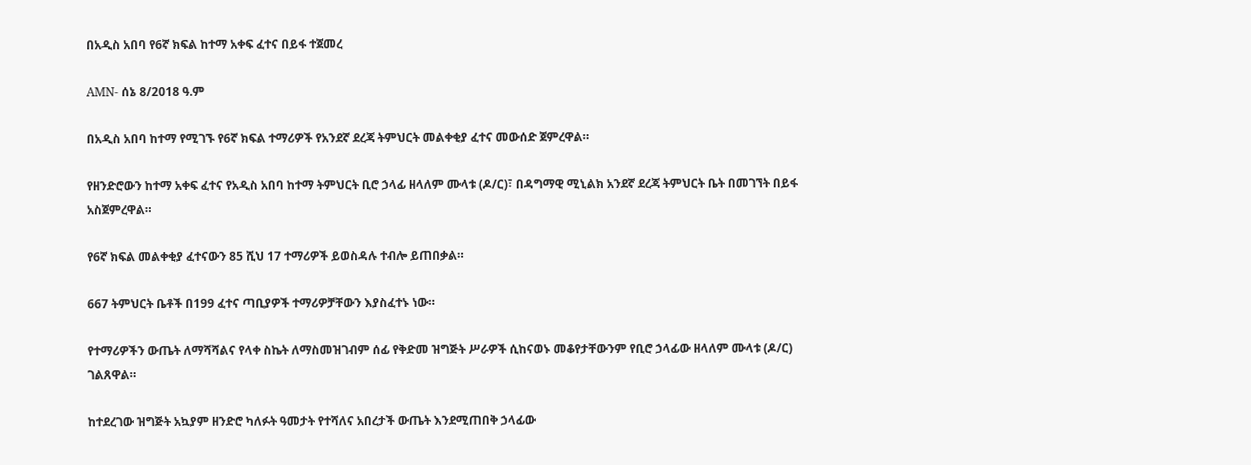በአዲስ አበባ የ6ኛ ክፍል ከተማ አቀፍ ፈተና በይፋ ተጀመረ

AMN- ሰኔ 8/2018 ዓ.ም

በአዲስ አበባ ከተማ የሚገኙ የ6ኛ ክፍል ተማሪዎች የአንደኛ ደረጃ ትምህርት መልቀቂያ ፈተና መውሰድ ጀምረዋል።

የዘንድሮውን ከተማ አቀፍ ፈተና የአዲስ አበባ ከተማ ትምህርት ቢሮ ኃላፊ ዘላለም ሙላቱ (ዶ/ር)፣ በዳግማዊ ሚኒልክ አንደኛ ደረጃ ትምህርት ቤት በመገኘት በይፋ አስጀምረዋል።

የ6ኛ ክፍል መልቀቂያ ፈተናውን 85 ሺህ 17 ተማሪዎች ይወስዳሉ ተብሎ ይጠበቃል።

667 ትምህርት ቤቶች በ199 ፈተና ጣቢያዎች ተማሪዎቻቸውን እያስፈተኑ ነው።

የተማሪዎችን ውጤት ለማሻሻልና የላቀ ስኬት ለማስመዝገብም ሰፊ የቅድመ ዝግጅት ሥራዎች ሲከናወኑ መቆየታቸውንም የቢሮ ኃላፊው ዘላለም ሙላቱ (ዶ/ር) ገልጸዋል።

ከተደረገው ዝግጅት አኳያም ዘንድሮ ካለፉት ዓመታት የተሻለና አበረታች ውጤት እንደሚጠበቅ ኃላፊው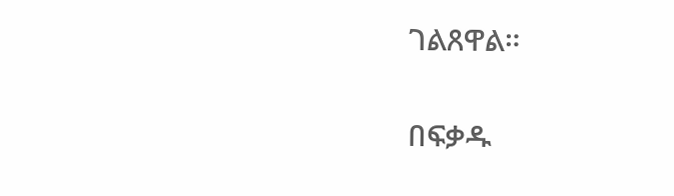ገልጸዋል።

በፍቃዱ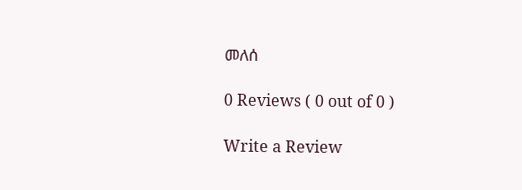መለሰ

0 Reviews ( 0 out of 0 )

Write a Review